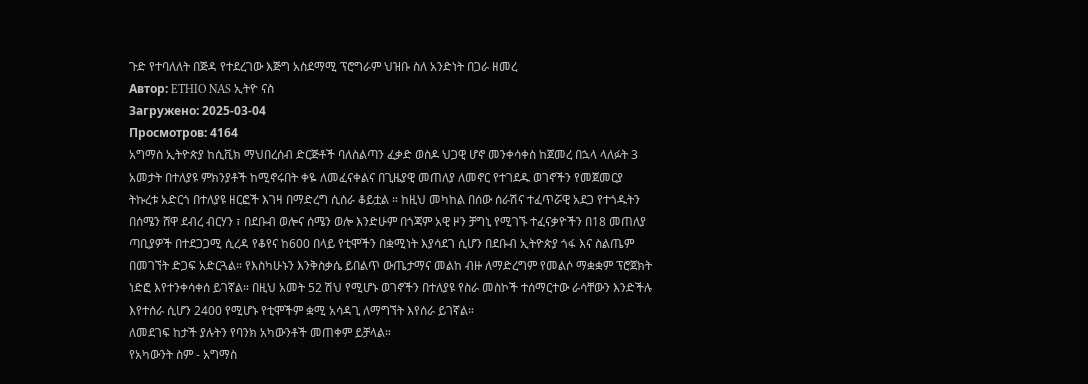ጉድ የተባለለት በጅዳ የተደረገው እጅግ አስደማሚ ፕሮግራም ህዝቡ ስለ አንድነት በጋራ ዘመረ
Автор: ETHIO NAS ኢትዮ ናስ
Загружено: 2025-03-04
Просмотров: 4164
አግማስ ኢትዮጵያ ከሲቪክ ማህበረሰብ ድርጅቶች ባለስልጣን ፈቃድ ወስዶ ህጋዊ ሆኖ መንቀሳቀስ ከጀመረ በኋላ ላለፉት 3 አመታት በተለያዩ ምክንያቶች ከሚኖሩበት ቀዬ ለመፈናቀልና በጊዜያዊ መጠለያ ለመኖር የተገደዱ ወገኖችን የመጀመርያ ትኩረቱ አድርጎ በተለያዩ ዘርፎች እገዛ በማድረግ ሲሰራ ቆይቷል ። ከዚህ መካከል በሰው ሰራሽና ተፈጥሯዊ አደጋ የተጎዱትን በሰሜን ሸዋ ደብረ ብርሃን ፣ በደቡብ ወሎና ሰሜን ወሎ እንድሁም በጎጃም አዊ ዞን ቻግኒ የሚገኙ ተፈናቃዮችን በ18 መጠለያ ጣቢያዎች በተደጋጋሚ ሲረዳ የቆየና ከ600 በላይ የቲሞችን በቋሚነት እያሳደገ ሲሆን በደቡብ ኢትዮጵያ ጎፋ እና ስልጤም በመገኘት ድጋፍ አድርጓል። የእስካሁኑን እንቅስቃሴ ይበልጥ ውጤታማና መልከ ብዙ ለማድረግም የመልሶ ማቋቋም ፕሮጀክት ነድፎ እየተንቀሳቀሰ ይገኛል። በዚህ አመት 52 ሽህ የሚሆኑ ወገኖችን በተለያዩ የስራ መስኮች ተሰማርተው ራሳቸውን እንድችሉ እየተሰራ ሲሆን 2400 የሚሆኑ የቲሞችም ቋሚ አሳዳጊ ለማግኘት እየሰራ ይገኛል።
ለመደገፍ ከታች ያሉትን የባንክ አካውንቶች መጠቀም ይቻላል።
የአካውንት ስም - አግማስ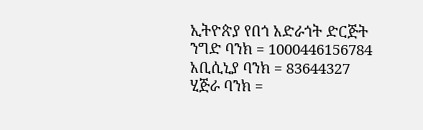ኢትዮጵያ የበጎ አድራጎት ድርጅት
ንግድ ባንክ = 1000446156784
አቢሲኒያ ባንክ = 83644327
ሂጅራ ባንክ =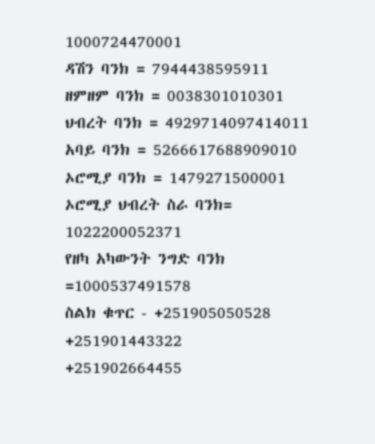1000724470001
ዳሽን ባንክ = 7944438595911
ዘምዘም ባንክ = 0038301010301
ህብረት ባንክ = 4929714097414011
አባይ ባንክ = 5266617688909010
ኦሮሚያ ባንክ = 1479271500001
ኦሮሚያ ህብረት ስራ ባንክ= 1022200052371
የዘካ አካውንት ንግድ ባንክ =1000537491578
ስልክ ቁጥር - +251905050528
+251901443322
+251902664455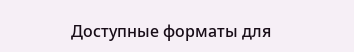Доступные форматы для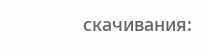скачивания: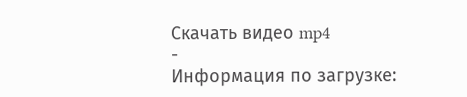Скачать видео mp4
-
Информация по загрузке: